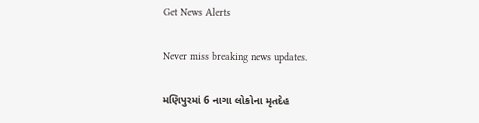Get News Alerts

Never miss breaking news updates.

મણિપુરમાં 6 નાગા લોકોના મૃતદેહ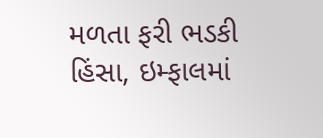મળતા ફરી ભડકી હિંસા, ઇમ્ફાલમાં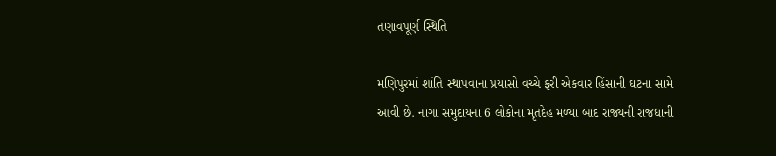તણાવપૂર્ણ સ્થિતિ

મણિપુરમાં શાંતિ સ્થાપવાના પ્રયાસો વચ્ચે ફરી એકવાર હિંસાની ઘટના સામે આવી છે. નાગા સમુદાયના 6 લોકોના મૃતદેહ મળ્યા બાદ રાજ્યની રાજધાની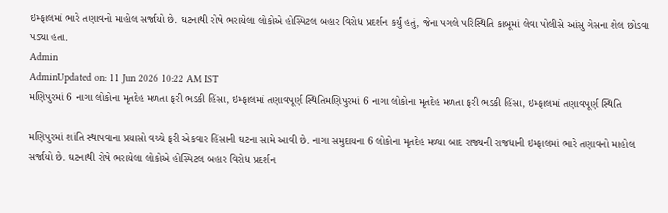ઇમ્ફાલમાં ભારે તણાવનો માહોલ સર્જાયો છે. ઘટનાથી રોષે ભરાયેલા લોકોએ હોસ્પિટલ બહાર વિરોધ પ્રદર્શન કર્યું હતું, જેના પગલે પરિસ્થિતિ કાબૂમાં લેવા પોલીસે આંસુ ગેસના શેલ છોડવા પડ્યા હતા.
Admin
AdminUpdated on: 11 Jun 2026 10:22 AM IST
મણિપુરમાં 6 નાગા લોકોના મૃતદેહ મળતા ફરી ભડકી હિંસા, ઇમ્ફાલમાં તણાવપૂર્ણ સ્થિતિમણિપુરમાં 6 નાગા લોકોના મૃતદેહ મળતા ફરી ભડકી હિંસા, ઇમ્ફાલમાં તણાવપૂર્ણ સ્થિતિ

મણિપુરમાં શાંતિ સ્થાપવાના પ્રયાસો વચ્ચે ફરી એકવાર હિંસાની ઘટના સામે આવી છે. નાગા સમુદાયના 6 લોકોના મૃતદેહ મળ્યા બાદ રાજ્યની રાજધાની ઇમ્ફાલમાં ભારે તણાવનો માહોલ સર્જાયો છે. ઘટનાથી રોષે ભરાયેલા લોકોએ હોસ્પિટલ બહાર વિરોધ પ્રદર્શન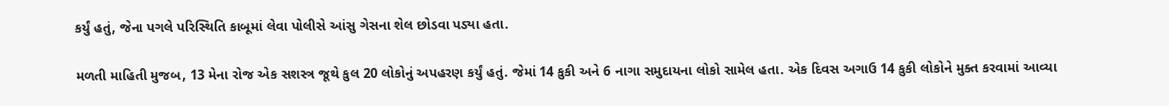કર્યું હતું, જેના પગલે પરિસ્થિતિ કાબૂમાં લેવા પોલીસે આંસુ ગેસના શેલ છોડવા પડ્યા હતા.

મળતી માહિતી મુજબ, 13 મેના રોજ એક સશસ્ત્ર જૂથે કુલ 20 લોકોનું અપહરણ કર્યું હતું. જેમાં 14 કુકી અને 6 નાગા સમુદાયના લોકો સામેલ હતા. એક દિવસ અગાઉ 14 કુકી લોકોને મુક્ત કરવામાં આવ્યા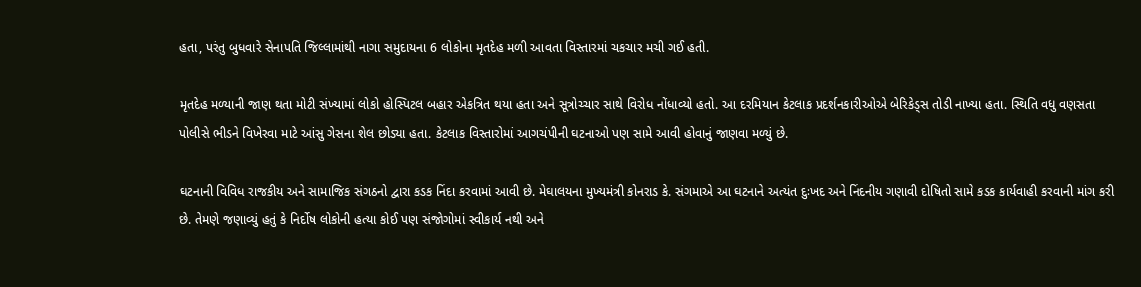હતા, પરંતુ બુધવારે સેનાપતિ જિલ્લામાંથી નાગા સમુદાયના 6 લોકોના મૃતદેહ મળી આવતા વિસ્તારમાં ચકચાર મચી ગઈ હતી.

મૃતદેહ મળ્યાની જાણ થતા મોટી સંખ્યામાં લોકો હોસ્પિટલ બહાર એકત્રિત થયા હતા અને સૂત્રોચ્ચાર સાથે વિરોધ નોંધાવ્યો હતો. આ દરમિયાન કેટલાક પ્રદર્શનકારીઓએ બેરિકેડ્સ તોડી નાખ્યા હતા. સ્થિતિ વધુ વણસતા પોલીસે ભીડને વિખેરવા માટે આંસુ ગેસના શેલ છોડ્યા હતા. કેટલાક વિસ્તારોમાં આગચંપીની ઘટનાઓ પણ સામે આવી હોવાનું જાણવા મળ્યું છે.

ઘટનાની વિવિધ રાજકીય અને સામાજિક સંગઠનો દ્વારા કડક નિંદા કરવામાં આવી છે. મેઘાલયના મુખ્યમંત્રી કોનરાડ કે. સંગમાએ આ ઘટનાને અત્યંત દુઃખદ અને નિંદનીય ગણાવી દોષિતો સામે કડક કાર્યવાહી કરવાની માંગ કરી છે. તેમણે જણાવ્યું હતું કે નિર્દોષ લોકોની હત્યા કોઈ પણ સંજોગોમાં સ્વીકાર્ય નથી અને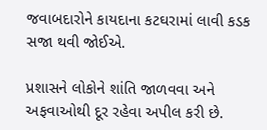જવાબદારોને કાયદાના કટઘરામાં લાવી કડક સજા થવી જોઈએ.

પ્રશાસને લોકોને શાંતિ જાળવવા અને અફવાઓથી દૂર રહેવા અપીલ કરી છે.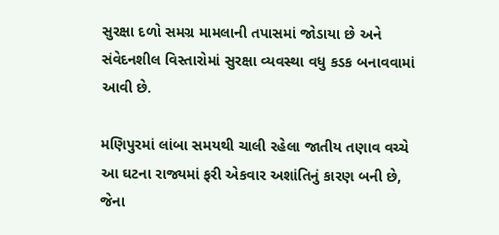સુરક્ષા દળો સમગ્ર મામલાની તપાસમાં જોડાયા છે અને સંવેદનશીલ વિસ્તારોમાં સુરક્ષા વ્યવસ્થા વધુ કડક બનાવવામાં આવી છે.

મણિપુરમાં લાંબા સમયથી ચાલી રહેલા જાતીય તણાવ વચ્ચે આ ઘટના રાજ્યમાં ફરી એકવાર અશાંતિનું કારણ બની છે, જેના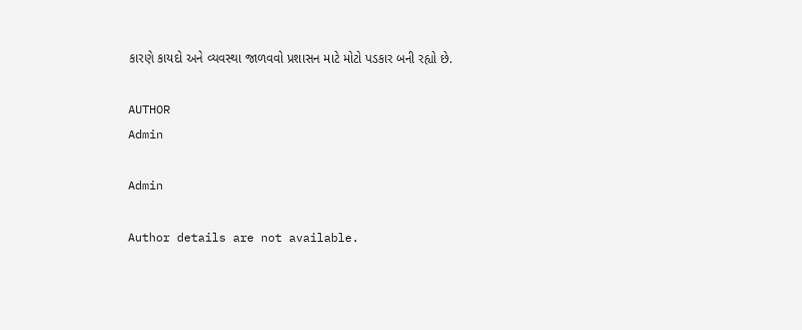કારણે કાયદો અને વ્યવસ્થા જાળવવો પ્રશાસન માટે મોટો પડકાર બની રહ્યો છે.

AUTHOR
Admin

Admin

Author details are not available.